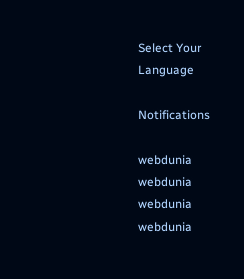Select Your Language

Notifications

webdunia
webdunia
webdunia
webdunia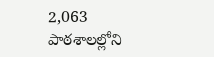2,063 పాఠశాలల్లోని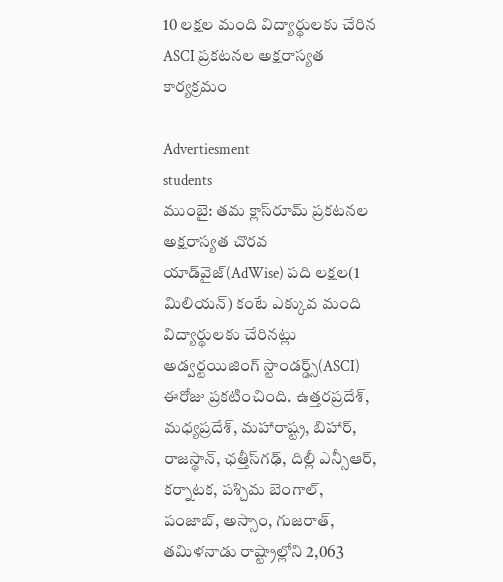10 లక్షల మంది విద్యార్థులకు చేరిన ASCI ప్రకటనల అక్షరాస్యత కార్యక్రమం

Advertiesment
students
ముంబై: తమ క్లాస్‌రూమ్ ప్రకటనల అక్షరాస్యత చొరవ యాడ్‌వైజ్(AdWise) పది లక్షల(1 మిలియన్) కంటే ఎక్కువ మంది విద్యార్థులకు చేరినట్లు  అడ్వర్టయిజింగ్ స్టాండర్డ్స్(ASCI) ఈరోజు ప్రకటించింది. ఉత్తరప్రదేశ్, మధ్యప్రదేశ్, మహారాష్ట్ర, బిహార్, రాజస్థాన్, ఛత్తీస్‌గఢ్, దిల్లీ ఎన్సీఆర్, కర్నాటక, పశ్చిమ బెంగాల్, పంజాబ్, అస్సాం, గుజరాత్, తమిళనాడు రాష్ట్రాల్లోని 2,063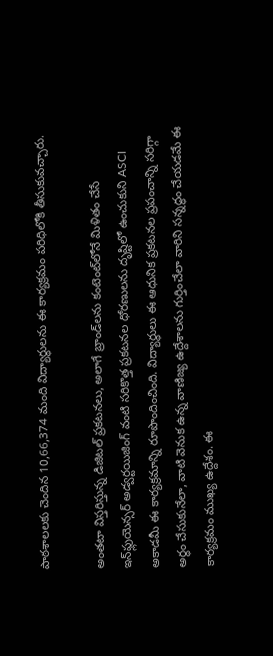పాఠశాలలకు చెందిన 10,66,374 మంది విద్యార్థులను ఈ కార్యక్రమం పరిధిలోకి తీసుకువచ్చారు.

అంతటా విస్తరిస్తున్న డిజిటల్ ప్రకటనలు, అలాగే బ్రాండ్‌లను కంటెంట్‌లోనే మిళితం చేసే ఇన్‌ఫ్లుయెన్సర్ అడ్వర్టయిజింగ్ వంటి సరికొత్త ప్రకటనల ధోరణులను దృష్టిలో ఉంచుకుని ASCI అకాడమీ ఈ కార్యక్రమాన్ని రూపొందించింది. విద్యార్థులు ఈ ఆధునిక ప్రకటనల ప్రపంచాన్ని సరిగ్గా అర్థం చేసుకునేలా, వాటి వెనుక ఉన్న వాణిజ్య ఉద్దేశాలను గుర్తించేలా వారిని సన్నద్ధం చేయడమే ఈ కార్యక్రమం ముఖ్య ఉద్దేశం. ఈ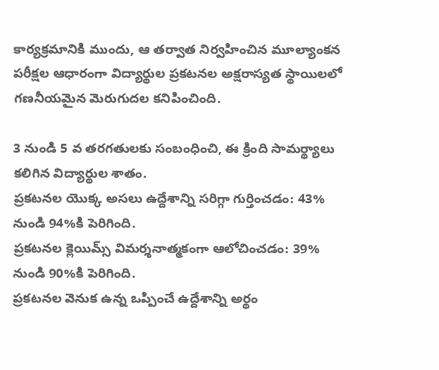కార్యక్రమానికి ముందు, ఆ తర్వాత నిర్వహించిన మూల్యాంకన పరీక్షల ఆధారంగా విద్యార్థుల ప్రకటనల అక్షరాస్యత స్థాయిలలో గణనీయమైన మెరుగుదల కనిపించింది.

3 నుండి 5 వ తరగతులకు సంబంధించి, ఈ క్రింది సామర్థ్యాలు కలిగిన విద్యార్థుల శాతం.
ప్రకటనల యొక్క అసలు ఉద్దేశాన్ని సరిగ్గా గుర్తించడం: 43% నుండి 94%కి పెరిగింది.
ప్రకటనల క్లెయిమ్స్ విమర్శనాత్మకంగా ఆలోచించడం: 39% నుండి 90%కి పెరిగింది.
ప్రకటనల వెనుక ఉన్న ఒప్పించే ఉద్దేశాన్ని అర్థం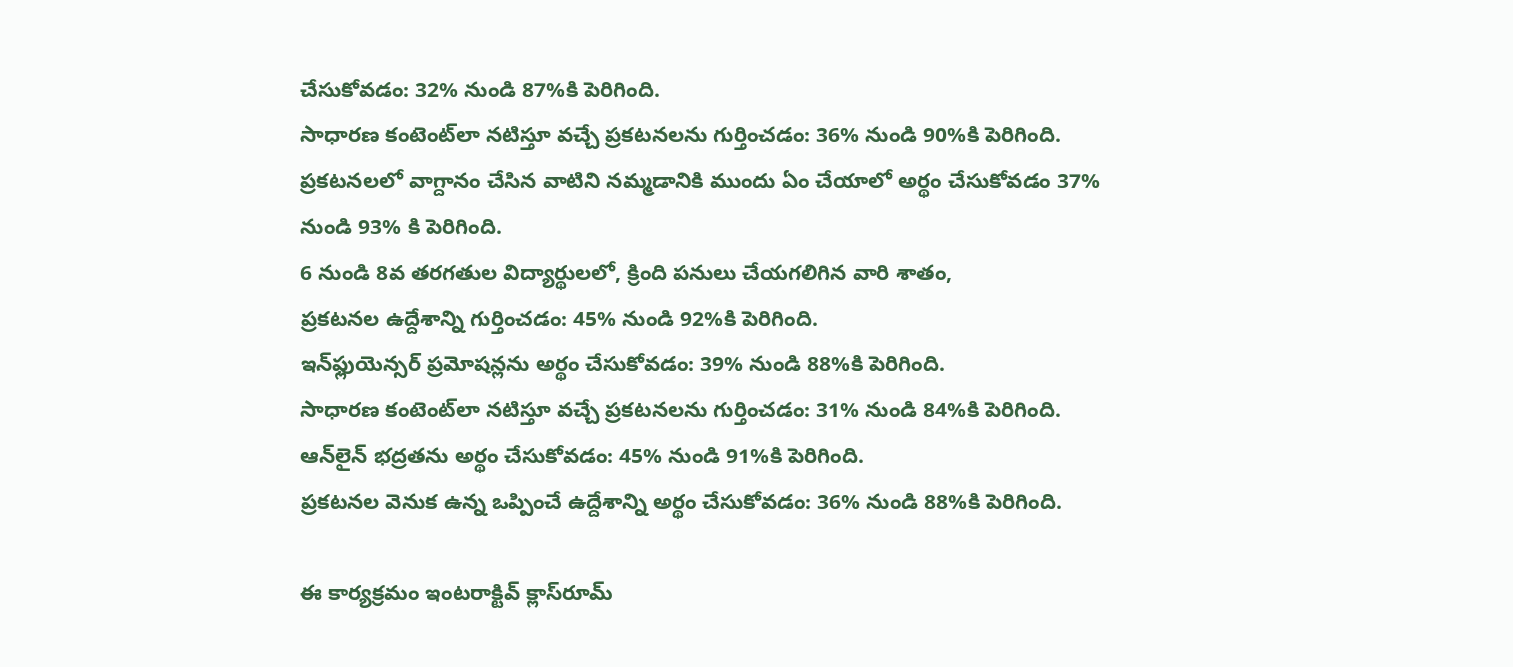చేసుకోవడం: 32% నుండి 87%కి పెరిగింది.
సాధారణ కంటెంట్‌లా నటిస్తూ వచ్చే ప్రకటనలను గుర్తించడం: 36% నుండి 90%కి పెరిగింది.
ప్రకటనలలో వాగ్దానం చేసిన వాటిని నమ్మడానికి ముందు ఏం చేయాలో అర్థం చేసుకోవడం 37% నుండి 93% కి పెరిగింది.
6 నుండి 8వ తరగతుల విద్యార్థులలో, క్రింది పనులు చేయగలిగిన వారి శాతం,
ప్రకటనల ఉద్దేశాన్ని గుర్తించడం: 45% నుండి 92%కి పెరిగింది.
ఇన్‌ఫ్లుయెన్సర్ ప్రమోషన్లను అర్థం చేసుకోవడం: 39% నుండి 88%కి పెరిగింది.
సాధారణ కంటెంట్‌లా నటిస్తూ వచ్చే ప్రకటనలను గుర్తించడం: 31% నుండి 84%కి పెరిగింది.
ఆన్‌లైన్ భద్రతను అర్థం చేసుకోవడం: 45% నుండి 91%కి పెరిగింది.
ప్రకటనల వెనుక ఉన్న ఒప్పించే ఉద్దేశాన్ని అర్థం చేసుకోవడం: 36% నుండి 88%కి పెరిగింది.

ఈ కార్యక్రమం ఇంటరాక్టివ్ క్లాస్‌రూమ్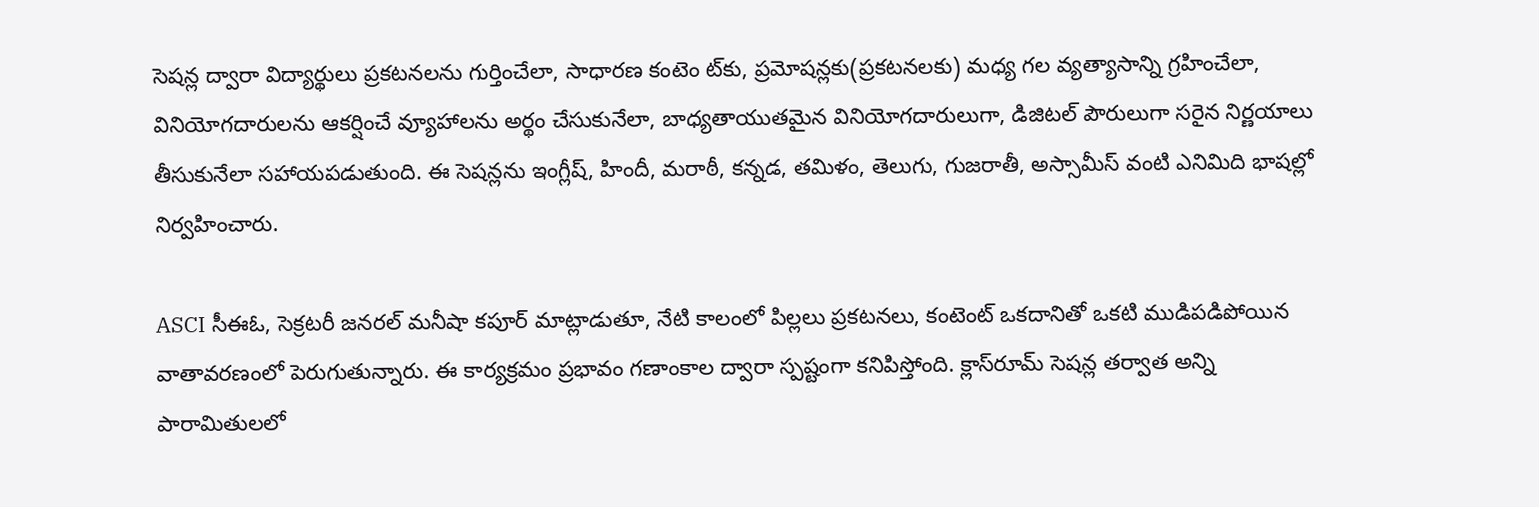సెషన్ల ద్వారా విద్యార్థులు ప్రకటనలను గుర్తించేలా, సాధారణ కంటెం ట్‌కు, ప్రమోషన్లకు(ప్రకటనలకు) మధ్య గల వ్యత్యాసాన్ని గ్రహించేలా, వినియోగదారులను ఆకర్షించే వ్యూహాలను అర్థం చేసుకునేలా, బాధ్యతాయుతమైన వినియోగదారులుగా, డిజిటల్ పౌరులుగా సరైన నిర్ణయాలు తీసుకునేలా సహాయపడుతుంది. ఈ సెషన్లను ఇంగ్లీష్, హిందీ, మరాఠీ, కన్నడ, తమిళం, తెలుగు, గుజరాతీ, అస్సామీస్ వంటి ఎనిమిది భాషల్లో నిర్వహించారు.

ASCI సీఈఓ, సెక్రటరీ జనరల్ మనీషా కపూర్ మాట్లాడుతూ, నేటి కాలంలో పిల్లలు ప్రకటనలు, కంటెంట్ ఒకదానితో ఒకటి ముడిపడిపోయిన వాతావరణంలో పెరుగుతున్నారు. ఈ కార్యక్రమం ప్రభావం గణాంకాల ద్వారా స్పష్టంగా కనిపిస్తోంది. క్లాస్‌రూమ్ సెషన్ల తర్వాత అన్ని పారామితులలో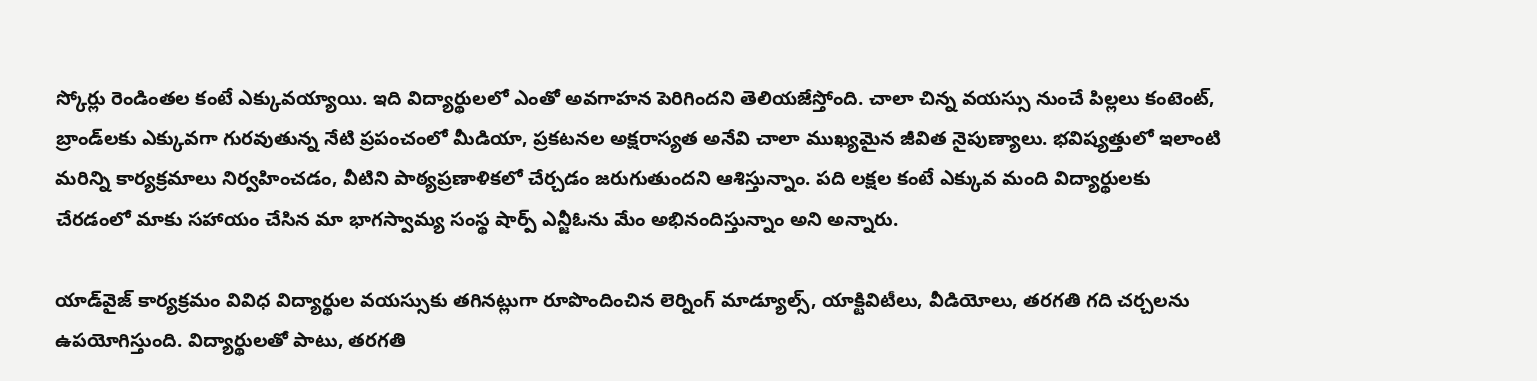స్కోర్లు రెండింతల కంటే ఎక్కువయ్యాయి. ఇది విద్యార్థులలో ఎంతో అవగాహన పెరిగిందని తెలియజేస్తోంది. చాలా చిన్న వయస్సు నుంచే పిల్లలు కంటెంట్, బ్రాండ్‌లకు ఎక్కువగా గురవుతున్న నేటి ప్రపంచంలో మీడియా, ప్రకటనల అక్షరాస్యత అనేవి చాలా ముఖ్యమైన జీవిత నైపుణ్యాలు. భవిష్యత్తులో ఇలాంటి మరిన్ని కార్యక్రమాలు నిర్వహించడం, వీటిని పాఠ్యప్రణాళికలో చేర్చడం జరుగుతుందని ఆశిస్తున్నాం. పది లక్షల కంటే ఎక్కువ మంది విద్యార్థులకు చేరడంలో మాకు సహాయం చేసిన మా భాగస్వామ్య సంస్థ షార్ప్ ఎన్జీఓను మేం అభినందిస్తున్నాం అని అన్నారు.

యాడ్‌వైజ్ కార్యక్రమం వివిధ విద్యార్థుల వయస్సుకు తగినట్లుగా రూపొందించిన లెర్నింగ్ మాడ్యూల్స్, యాక్టివిటీలు, వీడియోలు, తరగతి గది చర్చలను ఉపయోగిస్తుంది. విద్యార్థులతో పాటు, తరగతి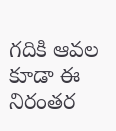గదికి ఆవల కూడా ఈ నిరంతర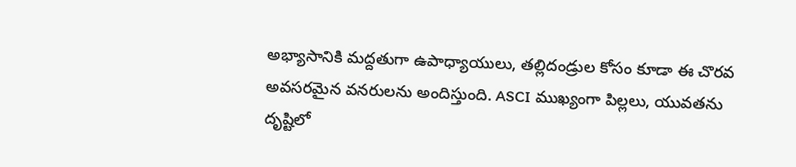అభ్యాసానికి మద్దతుగా ఉపాధ్యాయులు, తల్లిదండ్రుల కోసం కూడా ఈ చొరవ అవసరమైన వనరులను అందిస్తుంది. ASCI ముఖ్యంగా పిల్లలు, యువతను దృష్టిలో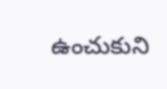ఉంచుకుని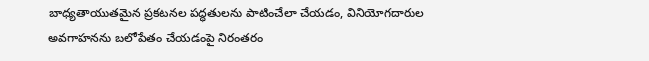బాధ్యతాయుతమైన ప్రకటనల పద్ధతులను పాటించేలా చేయడం, వినియోగదారుల అవగాహనను బలోపేతం చేయడంపై నిరంతరం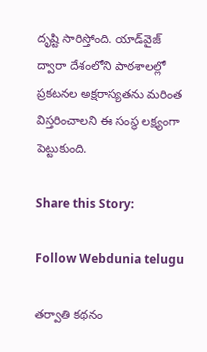దృష్టి సారిస్తోంది. యాడ్‌వైజ్ ద్వారా దేశంలోని పాఠశాలల్లో ప్రకటనల అక్షరాస్యతను మరింత విస్తరించాలని ఈ సంస్థ లక్ష్యంగా పెట్టుకుంది.

Share this Story:

Follow Webdunia telugu

తర్వాతి కథనం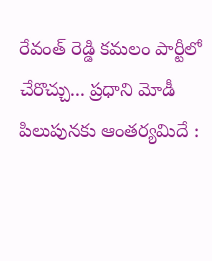రేవంత్ రెడ్డి కమలం పార్టీలో చేరొచ్చు... ప్రధాని మోడీ పిలుపునకు ఆంతర్యమిదే :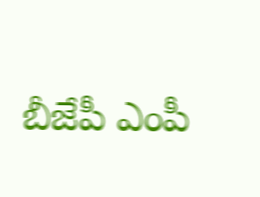బీజేపీ ఎంపీ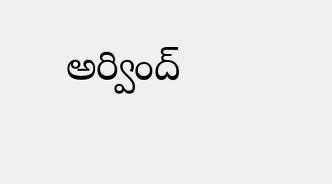అర్వింద్